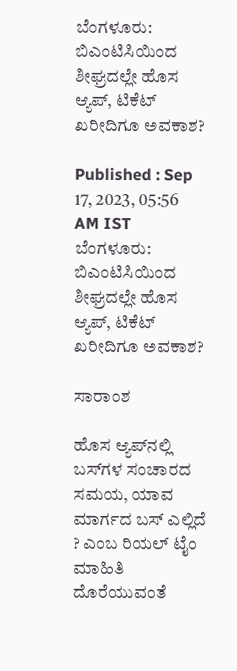ಬೆಂಗಳೂರು: ಬಿಎಂಟಿಸಿಯಿಂದ ಶೀಘ್ರದಲ್ಲೇ ಹೊಸ ಆ್ಯಪ್‌, ಟಿಕೆಟ್‌ ಖರೀದಿಗೂ ಅವಕಾಶ?

Published : Sep 17, 2023, 05:56 AM IST
ಬೆಂಗಳೂರು: ಬಿಎಂಟಿಸಿಯಿಂದ ಶೀಘ್ರದಲ್ಲೇ ಹೊಸ ಆ್ಯಪ್‌, ಟಿಕೆಟ್‌ ಖರೀದಿಗೂ ಅವಕಾಶ?

ಸಾರಾಂಶ

ಹೊಸ ಆ್ಯಪ್‌ನಲ್ಲಿ ಬಸ್‌ಗಳ ಸಂಚಾರದ ಸಮಯ, ಯಾವ ಮಾರ್ಗದ ಬಸ್‌ ಎಲ್ಲಿದೆ ? ಎಂಬ ರಿಯಲ್‌ ಟೈಂ ಮಾಹಿತಿ ದೊರೆಯುವಂತೆ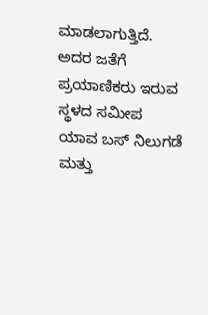ಮಾಡಲಾಗುತ್ತಿದೆ. ಅದರ ಜತೆಗೆ ಪ್ರಯಾಣಿಕರು ಇರುವ ಸ್ಥಳದ ಸಮೀಪ ಯಾವ ಬಸ್‌ ನಿಲುಗಡೆ ಮತ್ತು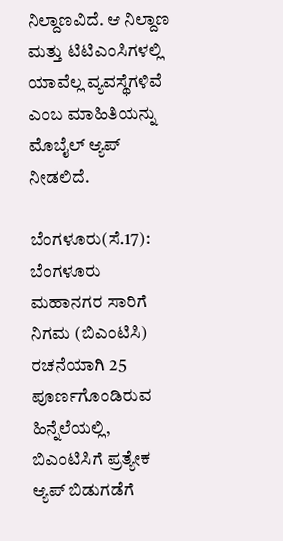ನಿಲ್ದಾಣವಿದೆ. ಆ ನಿಲ್ದಾಣ ಮತ್ತು ಟಿಟಿಎಂಸಿಗಳಲ್ಲಿ ಯಾವೆಲ್ಲ ವ್ಯವಸ್ಥೆಗಳಿವೆ ಎಂಬ ಮಾಹಿತಿಯನ್ನು ಮೊಬೈಲ್‌ ಆ್ಯಪ್‌ ನೀಡಲಿದೆ.

ಬೆಂಗಳೂರು(ಸೆ.17): ಬೆಂಗಳೂರು ಮಹಾನಗರ ಸಾರಿಗೆ ನಿಗಮ (ಬಿಎಂಟಿಸಿ) ರಚನೆಯಾಗಿ 25 ಪೂರ್ಣಗೊಂಡಿರುವ ಹಿನ್ನೆಲೆಯಲ್ಲಿ, ಬಿಎಂಟಿಸಿಗೆ ಪ್ರತ್ಯೇಕ ಆ್ಯಪ್‌ ಬಿಡುಗಡೆಗೆ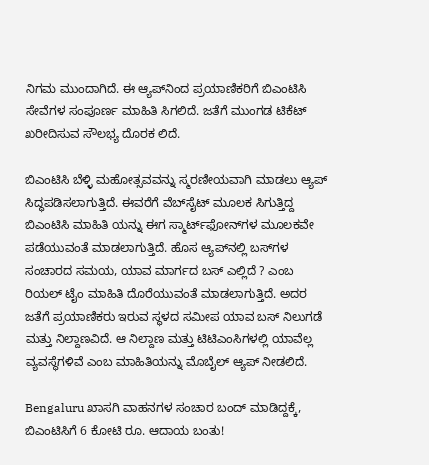ನಿಗಮ ಮುಂದಾಗಿದೆ. ಈ ಆ್ಯಪ್‌ನಿಂದ ಪ್ರಯಾಣಿಕರಿಗೆ ಬಿಎಂಟಿಸಿ ಸೇವೆಗಳ ಸಂಪೂರ್ಣ ಮಾಹಿತಿ ಸಿಗಲಿದೆ. ಜತೆಗೆ ಮುಂಗಡ ಟಿಕೆಟ್‌ ಖರೀದಿಸುವ ಸೌಲಭ್ಯ ದೊರಕ ಲಿದೆ.

ಬಿಎಂಟಿಸಿ ಬೆಳ್ಳಿ ಮಹೋತ್ಸವವನ್ನು ಸ್ಮರಣೀಯವಾಗಿ ಮಾಡಲು ಆ್ಯಪ್‌ ಸಿದ್ಧಪಡಿಸಲಾಗುತ್ತಿದೆ. ಈವರೆಗೆ ವೆಬ್‌ಸೈಟ್‌ ಮೂಲಕ ಸಿಗುತ್ತಿದ್ದ ಬಿಎಂಟಿಸಿ ಮಾಹಿತಿ ಯನ್ನು ಈಗ ಸ್ಮಾರ್ಟ್‌ಫೋನ್‌ಗಳ ಮೂಲಕವೇ ಪಡೆಯುವಂತೆ ಮಾಡಲಾಗುತ್ತಿದೆ. ಹೊಸ ಆ್ಯಪ್‌ನಲ್ಲಿ ಬಸ್‌ಗಳ ಸಂಚಾರದ ಸಮಯ, ಯಾವ ಮಾರ್ಗದ ಬಸ್‌ ಎಲ್ಲಿದೆ ? ಎಂಬ ರಿಯಲ್‌ ಟೈಂ ಮಾಹಿತಿ ದೊರೆಯುವಂತೆ ಮಾಡಲಾಗುತ್ತಿದೆ. ಅದರ ಜತೆಗೆ ಪ್ರಯಾಣಿಕರು ಇರುವ ಸ್ಥಳದ ಸಮೀಪ ಯಾವ ಬಸ್‌ ನಿಲುಗಡೆ ಮತ್ತು ನಿಲ್ದಾಣವಿದೆ. ಆ ನಿಲ್ದಾಣ ಮತ್ತು ಟಿಟಿಎಂಸಿಗಳಲ್ಲಿ ಯಾವೆಲ್ಲ ವ್ಯವಸ್ಥೆಗಳಿವೆ ಎಂಬ ಮಾಹಿತಿಯನ್ನು ಮೊಬೈಲ್‌ ಆ್ಯಪ್‌ ನೀಡಲಿದೆ.

Bengaluru ಖಾಸಗಿ ವಾಹನಗಳ ಸಂಚಾರ ಬಂದ್‌ ಮಾಡಿದ್ದಕ್ಕೆ, ಬಿಎಂಟಿಸಿಗೆ 6 ಕೋಟಿ ರೂ. ಆದಾಯ ಬಂತು!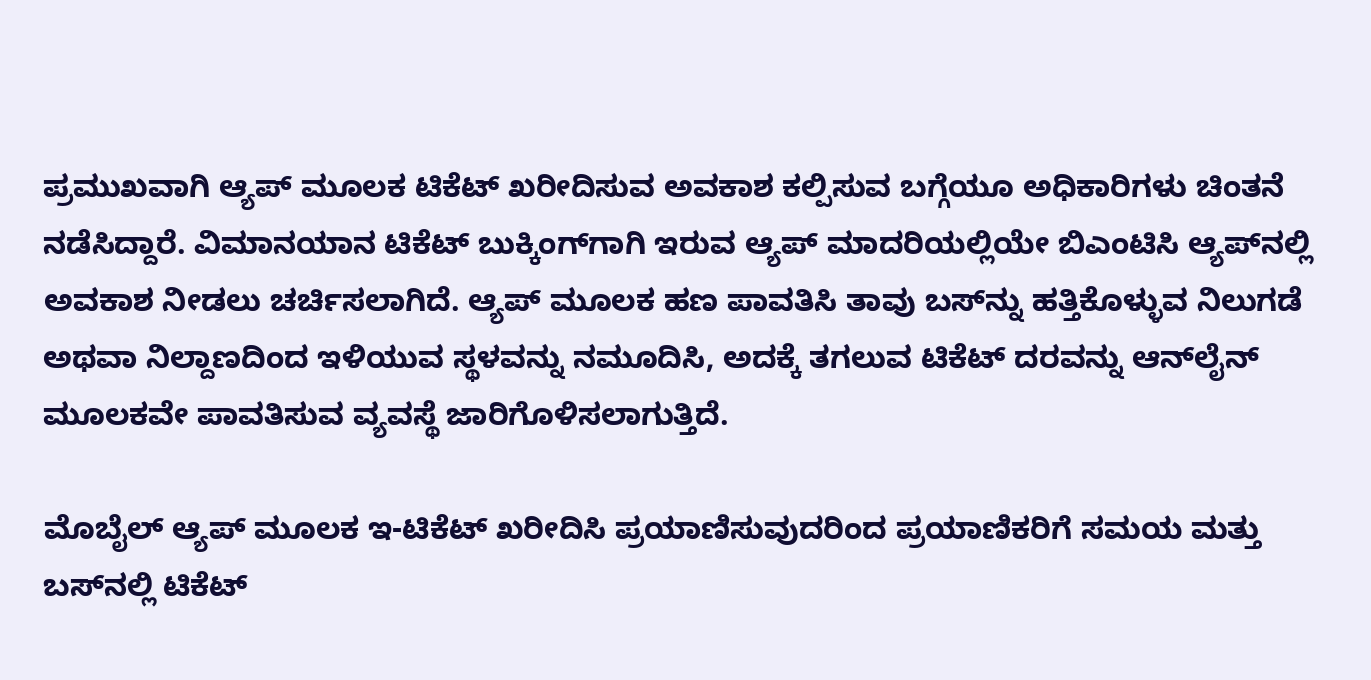ಪ್ರಮುಖವಾಗಿ ಆ್ಯಪ್‌ ಮೂಲಕ ಟಿಕೆಟ್‌ ಖರೀದಿಸುವ ಅವಕಾಶ ಕಲ್ಪಿಸುವ ಬಗ್ಗೆಯೂ ಅಧಿಕಾರಿಗಳು ಚಿಂತನೆ ನಡೆಸಿದ್ದಾರೆ. ವಿಮಾನಯಾನ ಟಿಕೆಟ್‌ ಬುಕ್ಕಿಂಗ್‌ಗಾಗಿ ಇರುವ ಆ್ಯಪ್‌ ಮಾದರಿಯಲ್ಲಿಯೇ ಬಿಎಂಟಿಸಿ ಆ್ಯಪ್‌ನಲ್ಲಿ ಅವಕಾಶ ನೀಡಲು ಚರ್ಚಿಸಲಾಗಿದೆ. ಆ್ಯಪ್‌ ಮೂಲಕ ಹಣ ಪಾವತಿಸಿ ತಾವು ಬಸ್‌ನ್ನು ಹತ್ತಿಕೊಳ್ಳುವ ನಿಲುಗಡೆ ಅಥವಾ ನಿಲ್ದಾಣದಿಂದ ಇಳಿಯುವ ಸ್ಥಳವನ್ನು ನಮೂದಿಸಿ, ಅದಕ್ಕೆ ತಗಲುವ ಟಿಕೆಟ್‌ ದರವನ್ನು ಆನ್‌ಲೈನ್‌ ಮೂಲಕವೇ ಪಾವತಿಸುವ ವ್ಯವಸ್ಥೆ ಜಾರಿಗೊಳಿಸಲಾಗುತ್ತಿದೆ.

ಮೊಬೈಲ್‌ ಆ್ಯಪ್‌ ಮೂಲಕ ಇ-ಟಿಕೆಟ್‌ ಖರೀದಿಸಿ ಪ್ರಯಾಣಿಸುವುದರಿಂದ ಪ್ರಯಾಣಿಕರಿಗೆ ಸಮಯ ಮತ್ತು ಬಸ್‌ನಲ್ಲಿ ಟಿಕೆಟ್‌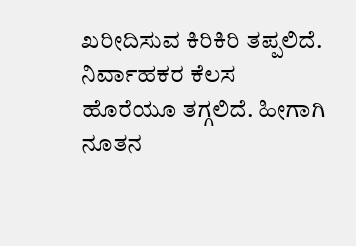ಖರೀದಿಸುವ ಕಿರಿಕಿರಿ ತಪ್ಪಲಿದೆ. ನಿರ್ವಾಹಕರ ಕೆಲಸ ಹೊರೆಯೂ ತಗ್ಗಲಿದೆ. ಹೀಗಾಗಿ ನೂತನ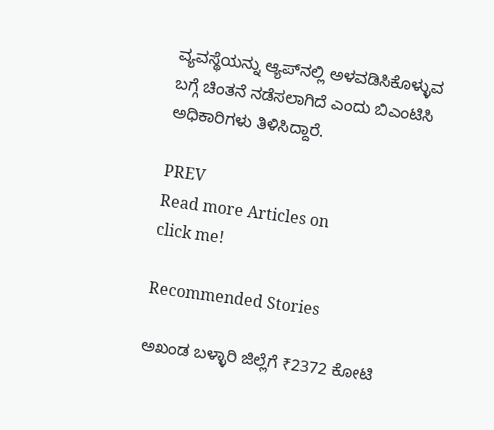ವ್ಯವಸ್ಥೆಯನ್ನು ಆ್ಯಪ್‌ನಲ್ಲಿ ಅಳವಡಿಸಿಕೊಳ್ಳುವ ಬಗ್ಗೆ ಚಿಂತನೆ ನಡೆಸಲಾಗಿದೆ ಎಂದು ಬಿಎಂಟಿಸಿ ಅಧಿಕಾರಿಗಳು ತಿಳಿಸಿದ್ದಾರೆ.

PREV
Read more Articles on
click me!

Recommended Stories

ಅಖಂಡ ಬಳ್ಳಾರಿ ಜಿಲ್ಲೆಗೆ ₹2372 ಕೋಟಿ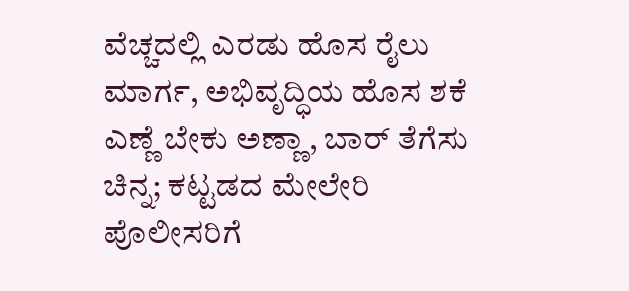ವೆಚ್ಚದಲ್ಲಿ ಎರಡು ಹೊಸ ರೈಲು ಮಾರ್ಗ, ಅಭಿವೃದ್ಧಿಯ ಹೊಸ ಶಕೆ
ಎಣ್ಣೆ ಬೇಕು ಅಣ್ಣಾ, ಬಾರ್ ತೆಗೆಸು ಚಿನ್ನ; ಕಟ್ಟಡದ ಮೇಲೇರಿ ಪೊಲೀಸರಿಗೆ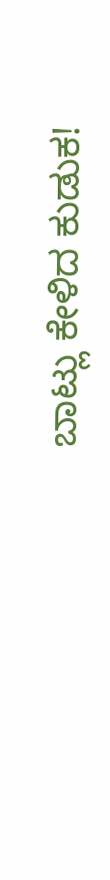ಬಾಟ್ಲು ಕೇಳಿದ ಕುಡುಕ!